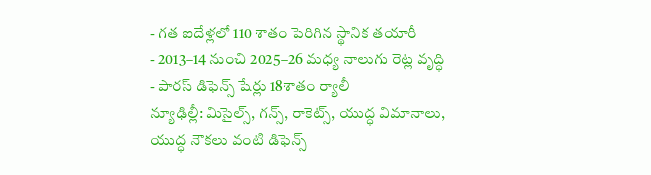- గత ఐదేళ్లలో 110 శాతం పెరిగిన స్థానిక తయారీ
- 2013–14 నుంచి 2025–26 మధ్య నాలుగు రెట్ల వృద్ధి
- పారస్ డిఫెన్స్ షేర్లు 18శాతం ర్యాలీ
న్యూఢిల్లీ: మిసైల్స్, గన్స్, రాకెట్స్, యుద్ధ విమానాలు, యుద్ధ నౌకలు వంటి డిఫెన్స్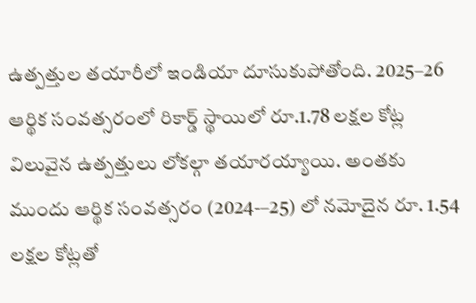ఉత్పత్తుల తయారీలో ఇండియా దూసుకుపోతోంది. 2025–26 ఆర్థిక సంవత్సరంలో రికార్డ్ స్థాయిలో రూ.1.78 లక్షల కోట్ల విలువైన ఉత్పత్తులు లోకల్గా తయారయ్యాయి. అంతకు ముందు ఆర్థిక సంవత్సరం (2024-–25) లో నమోదైన రూ. 1.54 లక్షల కోట్లతో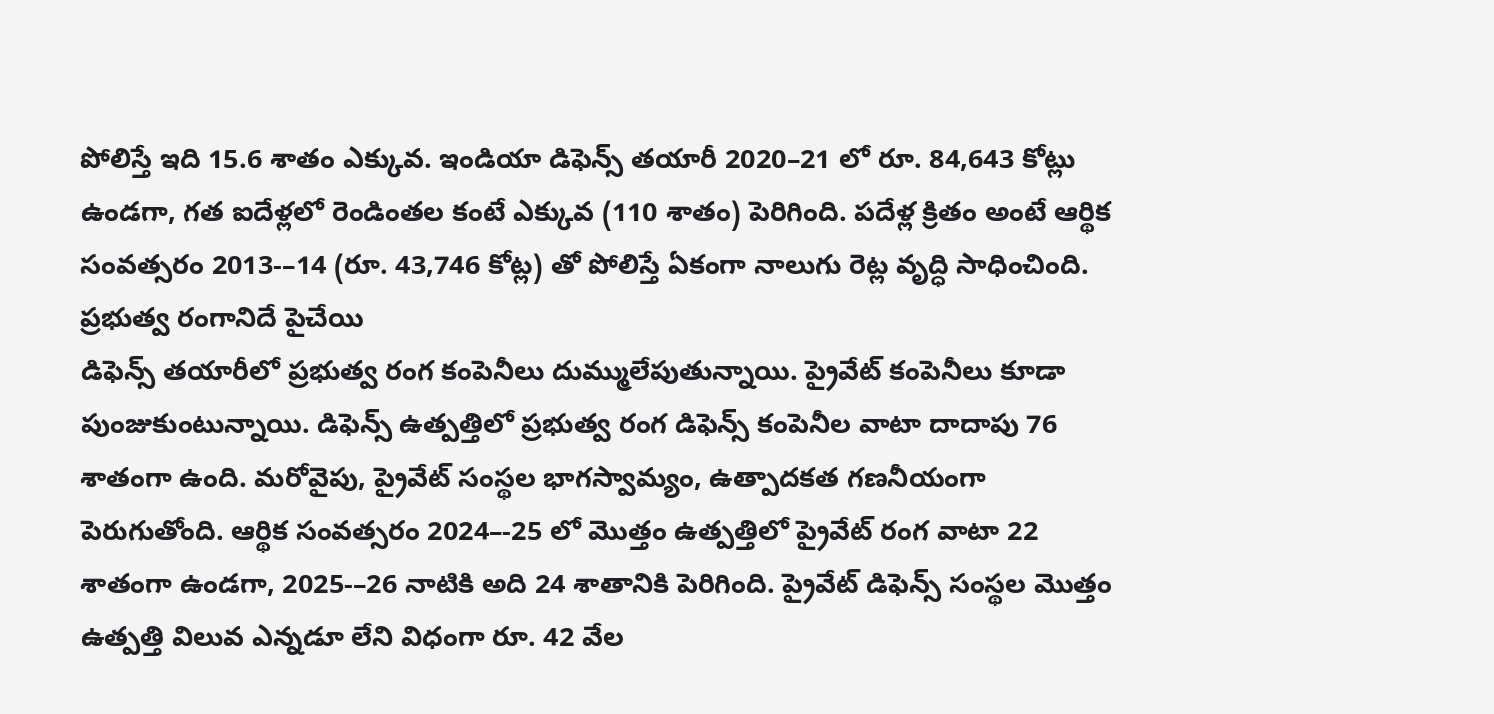పోలిస్తే ఇది 15.6 శాతం ఎక్కువ. ఇండియా డిఫెన్స్ తయారీ 2020–21 లో రూ. 84,643 కోట్లు ఉండగా, గత ఐదేళ్లలో రెండింతల కంటే ఎక్కువ (110 శాతం) పెరిగింది. పదేళ్ల క్రితం అంటే ఆర్థిక సంవత్సరం 2013-–14 (రూ. 43,746 కోట్ల) తో పోలిస్తే ఏకంగా నాలుగు రెట్ల వృద్ధి సాధించింది.
ప్రభుత్వ రంగానిదే పైచేయి
డిఫెన్స్ తయారీలో ప్రభుత్వ రంగ కంపెనీలు దుమ్ములేపుతున్నాయి. ప్రైవేట్ కంపెనీలు కూడా పుంజుకుంటున్నాయి. డిఫెన్స్ ఉత్పత్తిలో ప్రభుత్వ రంగ డిఫెన్స్ కంపెనీల వాటా దాదాపు 76 శాతంగా ఉంది. మరోవైపు, ప్రైవేట్ సంస్థల భాగస్వామ్యం, ఉత్పాదకత గణనీయంగా పెరుగుతోంది. ఆర్థిక సంవత్సరం 2024–-25 లో మొత్తం ఉత్పత్తిలో ప్రైవేట్ రంగ వాటా 22 శాతంగా ఉండగా, 2025-–26 నాటికి అది 24 శాతానికి పెరిగింది. ప్రైవేట్ డిఫెన్స్ సంస్థల మొత్తం ఉత్పత్తి విలువ ఎన్నడూ లేని విధంగా రూ. 42 వేల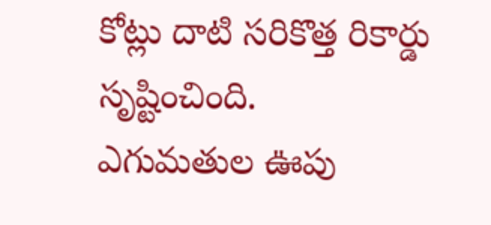కోట్లు దాటి సరికొత్త రికార్డు సృష్టించింది.
ఎగుమతుల ఊపు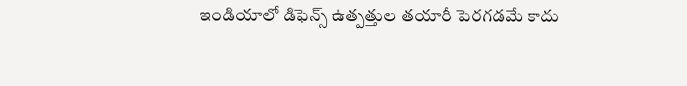ఇండియాలో డిఫెన్స్ ఉత్పత్తుల తయారీ పెరగడమే కాదు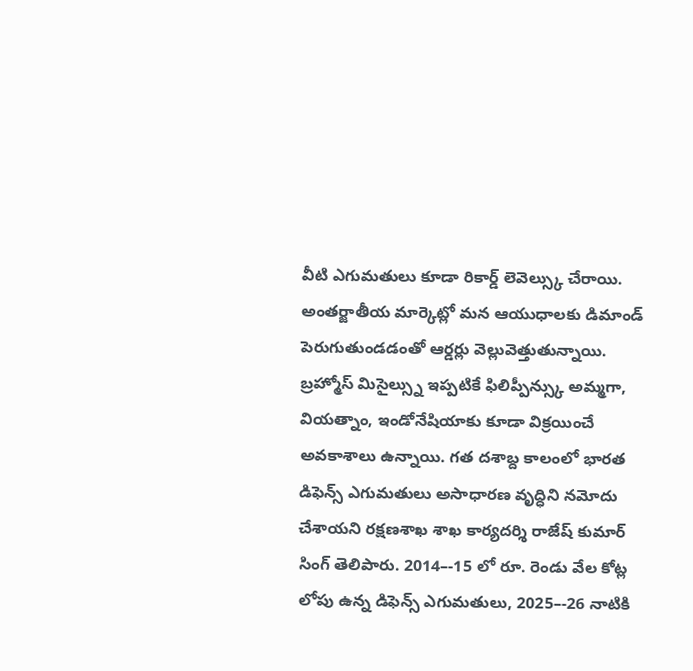వీటి ఎగుమతులు కూడా రికార్డ్ లెవెల్స్కు చేరాయి. అంతర్జాతీయ మార్కెట్లో మన ఆయుధాలకు డిమాండ్ పెరుగుతుండడంతో ఆర్డర్లు వెల్లువెత్తుతున్నాయి. బ్రహ్మోస్ మిసైల్స్ను ఇప్పటికే ఫిలిప్పీన్స్కు అమ్మగా, వియత్నాం, ఇండోనేషియాకు కూడా విక్రయించే అవకాశాలు ఉన్నాయి. గత దశాబ్ద కాలంలో భారత డిఫెన్స్ ఎగుమతులు అసాధారణ వృద్ధిని నమోదు చేశాయని రక్షణశాఖ శాఖ కార్యదర్శి రాజేష్ కుమార్ సింగ్ తెలిపారు. 2014–-15 లో రూ. రెండు వేల కోట్ల లోపు ఉన్న డిఫెన్స్ ఎగుమతులు, 2025–-26 నాటికి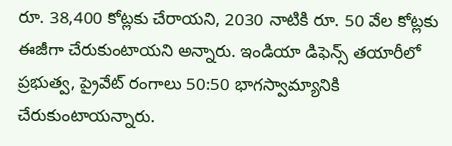రూ. 38,400 కోట్లకు చేరాయని, 2030 నాటికి రూ. 50 వేల కోట్లకు ఈజీగా చేరుకుంటాయని అన్నారు. ఇండియా డిఫెన్స్ తయారీలో ప్రభుత్వ, ప్రైవేట్ రంగాలు 50:50 భాగస్వామ్యానికి చేరుకుంటాయన్నారు.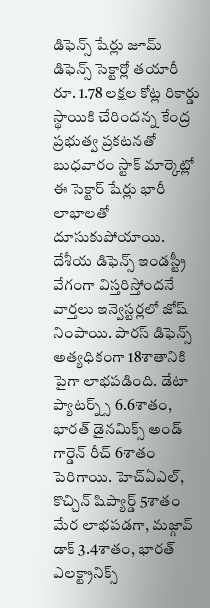డిఫెన్స్ షేర్లు జూమ్
డిఫెన్స్ సెక్టార్లో తయారీ రూ. 1.78 లక్షల కోట్ల రికార్డు స్థాయికి చేరిందన్న కేంద్ర ప్రభుత్వ ప్రకటనతో బుధవారం స్టాక్ మార్కెట్లో ఈ సెక్టార్ షేర్లు భారీ లాభాలతో దూసుకుపోయాయి. దేశీయ డిఫెన్స్ ఇండస్ట్రీ వేగంగా విస్తరిస్తోందనే వార్తలు ఇన్వెస్టర్లలో జోష్ నింపాయి. పారస్ డిఫెన్స్ అత్యధికంగా 18శాతానికి పైగా లాభపడింది. డేటా ప్యాటర్న్స్ 6.6శాతం, భారత్ డైనమిక్స్ అండ్ గార్డెన్ రీచ్ 6శాతం పెరిగాయి. హెచ్ఏఎల్, కొచ్చిన్ షిప్యార్డ్ 5శాతం మేర లాభపడగా, మజ్గావ్ డాక్ 3.4శాతం, భారత్ ఎలక్ట్రానిక్స్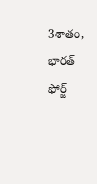3శాతం, భారత్ ఫోర్జ్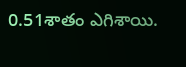0.51శాతం ఎగిశాయి.